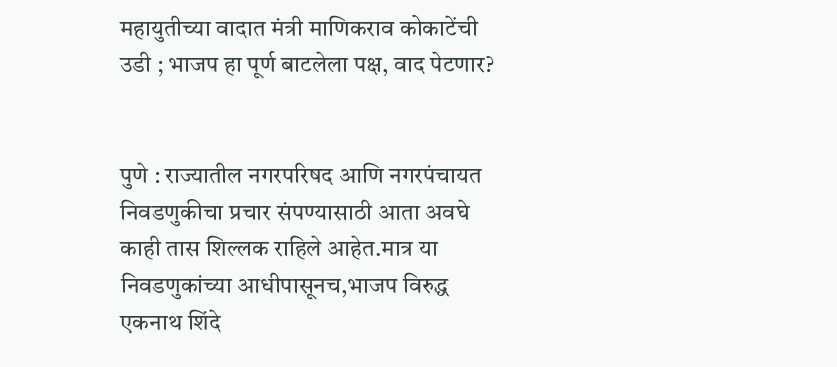महायुतीच्या वादात मंत्री माणिकराव कोकाटेंची उडी ; भाजप हा पूर्ण बाटलेला पक्ष, वाद पेटणार?


पुणे : राज्यातील नगरपरिषद आणि नगरपंचायत निवडणुकीचा प्रचार संपण्यासाठी आता अवघे काही तास शिल्लक राहिले आहेत.मात्र या निवडणुकांच्या आधीपासूनच,भाजप विरुद्ध एकनाथ शिंदे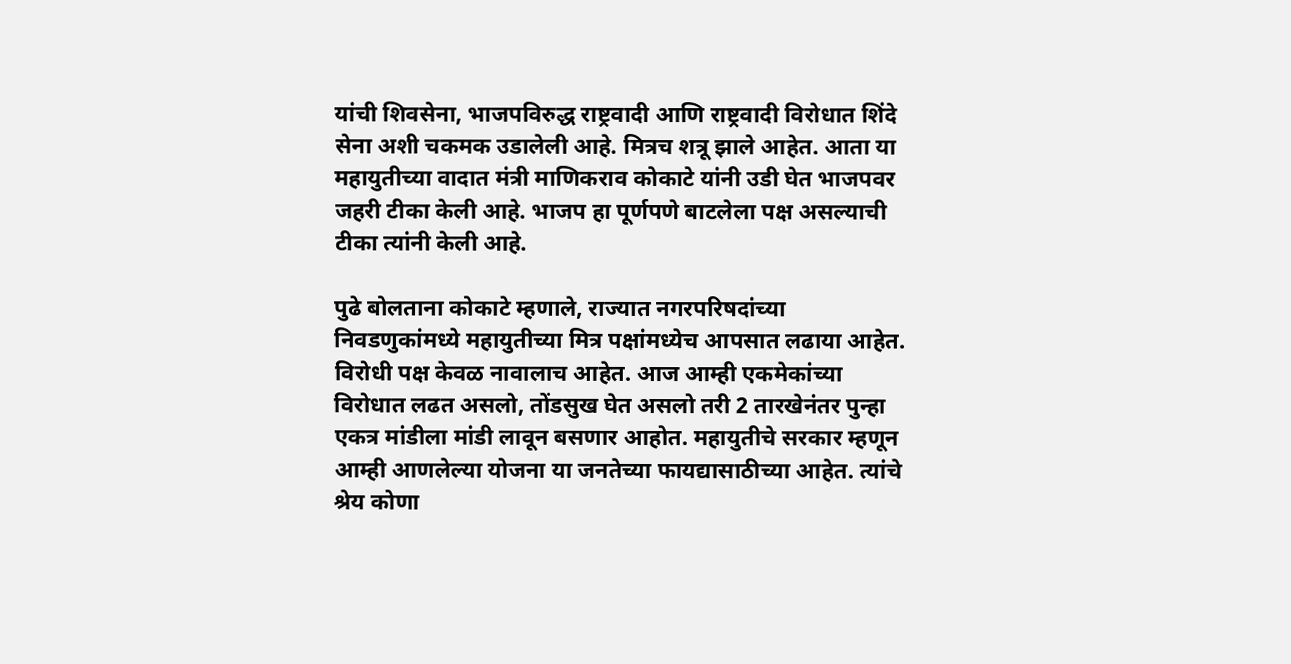यांची शिवसेना, भाजपविरुद्ध राष्ट्रवादी आणि राष्ट्रवादी विरोधात शिंदे सेना अशी चकमक उडालेली आहे. मित्रच शत्रू झाले आहेत. आता या महायुतीच्या वादात मंत्री माणिकराव कोकाटे यांनी उडी घेत भाजपवर जहरी टीका केली आहे. भाजप हा पूर्णपणे बाटलेला पक्ष असल्याची टीका त्यांनी केली आहे.

पुढे बोलताना कोकाटे म्हणाले, राज्यात नगरपरिषदांच्या निवडणुकांमध्ये महायुतीच्या मित्र पक्षांमध्येच आपसात लढाया आहेत. विरोधी पक्ष केवळ नावालाच आहेत. आज आम्ही एकमेकांच्या विरोधात लढत असलो, तोंडसुख घेत असलो तरी 2 तारखेनंतर पुन्हा एकत्र मांडीला मांडी लावून बसणार आहोत. महायुतीचे सरकार म्हणून आम्ही आणलेल्या योजना या जनतेच्या फायद्यासाठीच्या आहेत. त्यांचे श्रेय कोणा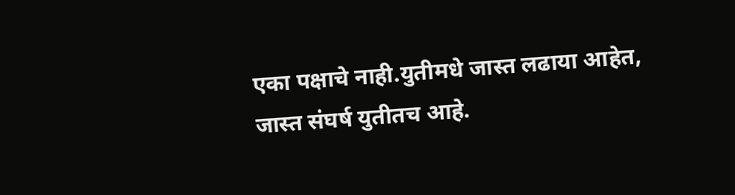एका पक्षाचे नाही.युतीमधे जास्त लढाया आहेत, जास्त संघर्ष युतीतच आहे.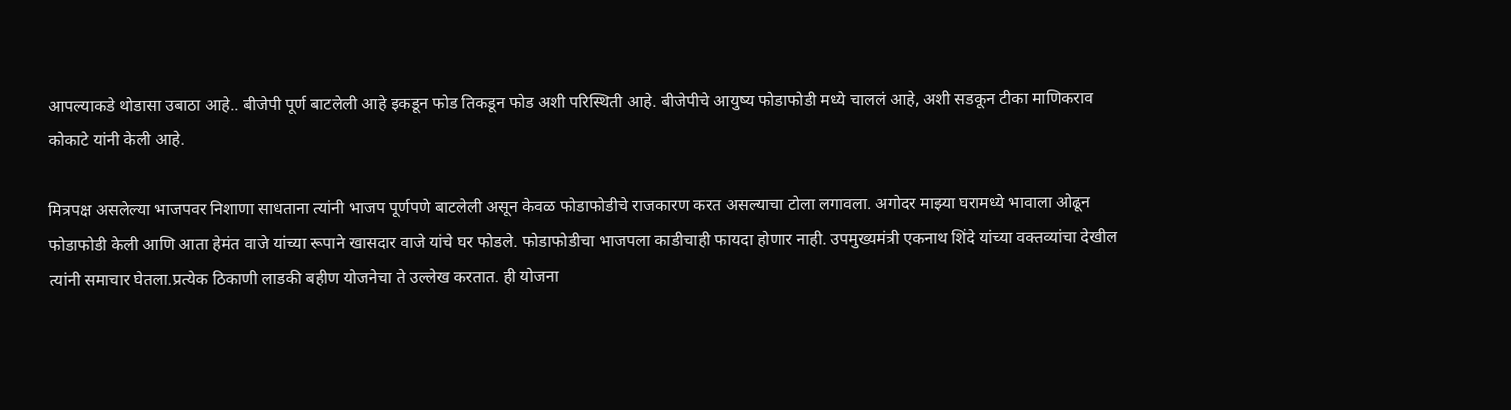आपल्याकडे थोडासा उबाठा आहे.. बीजेपी पूर्ण बाटलेली आहे इकडून फोड तिकडून फोड अशी परिस्थिती आहे. बीजेपीचे आयुष्य फोडाफोडी मध्ये चाललं आहे, अशी सडकून टीका माणिकराव कोकाटे यांनी केली आहे.

मित्रपक्ष असलेल्या भाजपवर निशाणा साधताना त्यांनी भाजप पूर्णपणे बाटलेली असून केवळ फोडाफोडीचे राजकारण करत असल्याचा टोला लगावला. अगोदर माझ्या घरामध्ये भावाला ओढून फोडाफोडी केली आणि आता हेमंत वाजे यांच्या रूपाने खासदार वाजे यांचे घर फोडले. फोडाफोडीचा भाजपला काडीचाही फायदा होणार नाही. उपमुख्यमंत्री एकनाथ शिंदे यांच्या वक्तव्यांचा देखील त्यांनी समाचार घेतला.प्रत्येक ठिकाणी लाडकी बहीण योजनेचा ते उल्लेख करतात. ही योजना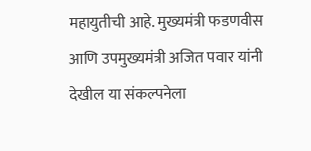महायुतीची आहे. मुख्यमंत्री फडणवीस आणि उपमुख्यमंत्री अजित पवार यांनी देखील या संकल्पनेला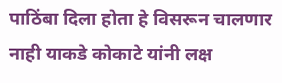पाठिंबा दिला होता हे विसरून चालणार नाही याकडे कोकाटे यांनी लक्ष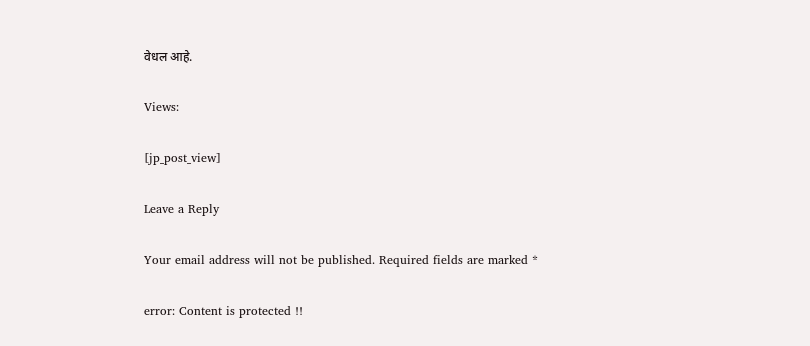वेधल आहे.

Views:

[jp_post_view]

Leave a Reply

Your email address will not be published. Required fields are marked *

error: Content is protected !!